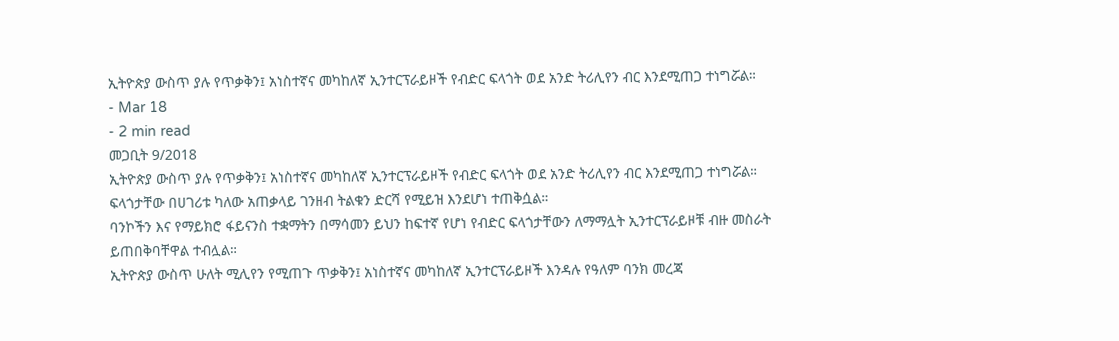ኢትዮጵያ ውስጥ ያሉ የጥቃቅን፤ አነስተኛና መካከለኛ ኢንተርፕራይዞች የብድር ፍላጎት ወደ አንድ ትሪሊየን ብር እንደሚጠጋ ተነግሯል።
- Mar 18
- 2 min read
መጋቢት 9/2018
ኢትዮጵያ ውስጥ ያሉ የጥቃቅን፤ አነስተኛና መካከለኛ ኢንተርፕራይዞች የብድር ፍላጎት ወደ አንድ ትሪሊየን ብር እንደሚጠጋ ተነግሯል።
ፍላጎታቸው በሀገሪቱ ካለው አጠቃላይ ገንዘብ ትልቁን ድርሻ የሚይዝ እንደሆነ ተጠቅሷል።
ባንኮችን እና የማይክሮ ፋይናንስ ተቋማትን በማሳመን ይህን ከፍተኛ የሆነ የብድር ፍላጎታቸውን ለማማሏት ኢንተርፕራይዞቹ ብዙ መስራት ይጠበቅባቸዋል ተብሏል።
ኢትዮጵያ ውስጥ ሁለት ሚሊየን የሚጠጉ ጥቃቅን፤ አነስተኛና መካከለኛ ኢንተርፕራይዞች እንዳሉ የዓለም ባንክ መረጃ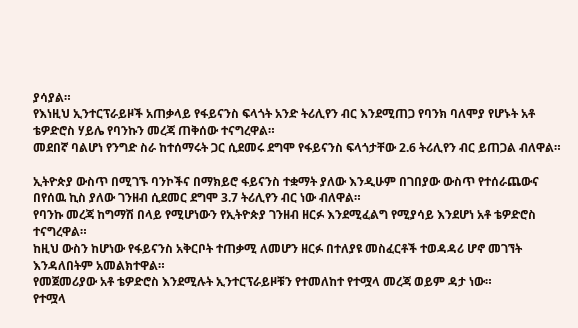ያሳያል።
የእነዚህ ኢንተርፕራይዞች አጠቃላይ የፋይናንስ ፍላጎት አንድ ትሪሊየን ብር እንደሚጠጋ የባንክ ባለሞያ የሆኑት አቶ ቴዎድሮስ ሃይሌ የባንኩን መረጃ ጠቅሰው ተናግረዋል።
መደበኛ ባልሆነ የንግድ ስራ ከተሰማሩት ጋር ሲደመሩ ደግሞ የፋይናንስ ፍላጎታቸው 2.6 ትሪሊየን ብር ይጠጋል ብለዋል።

ኢትዮጵያ ውስጥ በሚገኙ ባንኮችና በማክይሮ ፋይናንስ ተቋማት ያለው እንዲሁም በገበያው ውስጥ የተሰራጨውና በየሰዉ ኪስ ያለው ገንዘብ ሲደመር ደግሞ 3.7 ትሪሊየን ብር ነው ብለዋል።
የባንኩ መረጃ ከግማሽ በላይ የሚሆነውን የኢትዮጵያ ገንዘብ ዘርፉ እንደሚፈልግ የሚያሳይ እንደሆነ አቶ ቴዎድሮስ ተናግረዋል።
ከዚህ ውስን ከሆነው የፋይናንስ አቅርቦት ተጠቃሚ ለመሆን ዘርፉ በተለያዩ መስፈርቶች ተወዳዳሪ ሆኖ መገኘት እንዳለበትም አመልክተዋል።
የመጀመሪያው አቶ ቴዎድሮስ እንደሚሉት ኢንተርፕራይዞቹን የተመለከተ የተሟላ መረጃ ወይም ዳታ ነው።
የተሟላ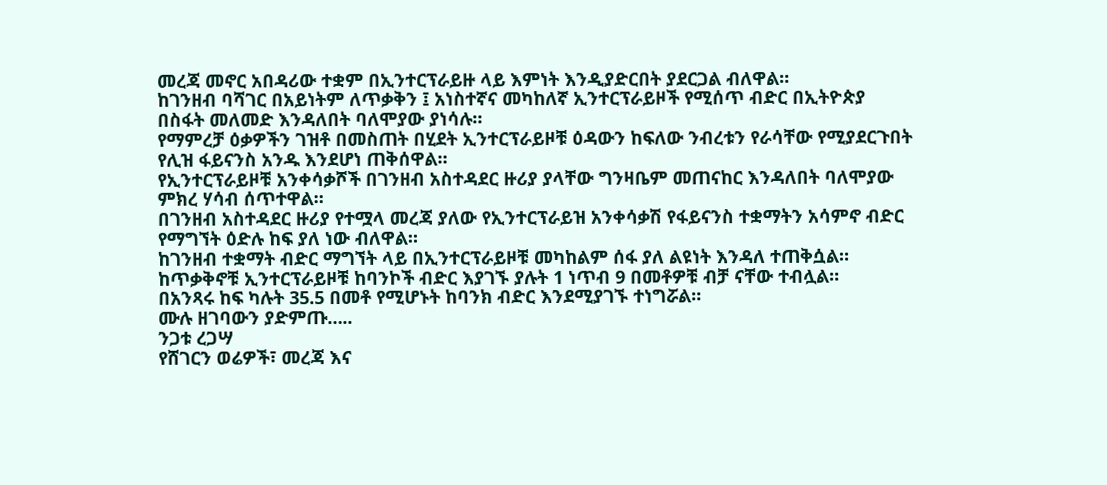መረጃ መኖር አበዳሪው ተቋም በኢንተርፕራይዙ ላይ እምነት እንዲያድርበት ያደርጋል ብለዋል።
ከገንዘብ ባሻገር በአይነትም ለጥቃቅን ፤ አነስተኛና መካከለኛ ኢንተርፕራይዞች የሚሰጥ ብድር በኢትዮጵያ በስፋት መለመድ እንዳለበት ባለሞያው ያነሳሉ።
የማምረቻ ዕቃዎችን ገዝቶ በመስጠት በሂደት ኢንተርፕራይዞቹ ዕዳውን ከፍለው ንብረቱን የራሳቸው የሚያደርጉበት የሊዝ ፋይናንስ አንዱ እንደሆነ ጠቅሰዋል።
የኢንተርፕራይዞቹ አንቀሳቃሾች በገንዘብ አስተዳደር ዙሪያ ያላቸው ግንዛቤም መጠናከር እንዳለበት ባለሞያው ምክረ ሃሳብ ሰጥተዋል።
በገንዘብ አስተዳደር ዙሪያ የተሟላ መረጃ ያለው የኢንተርፕራይዝ አንቀሳቃሽ የፋይናንስ ተቋማትን አሳምኖ ብድር የማግኘት ዕድሉ ከፍ ያለ ነው ብለዋል።
ከገንዘብ ተቋማት ብድር ማግኘት ላይ በኢንተርፕራይዞቹ መካከልም ሰፋ ያለ ልዩነት እንዳለ ተጠቅሷል።
ከጥቃቅኖቹ ኢንተርፕራይዞቹ ከባንኮች ብድር እያገኙ ያሉት 1 ነጥብ 9 በመቶዎቹ ብቻ ናቸው ተብሏል።
በአንጻሩ ከፍ ካሉት 35.5 በመቶ የሚሆኑት ከባንክ ብድር እንደሚያገኙ ተነግሯል።
ሙሉ ዘገባውን ያድምጡ…..
ንጋቱ ረጋሣ
የሸገርን ወሬዎች፣ መረጃ እና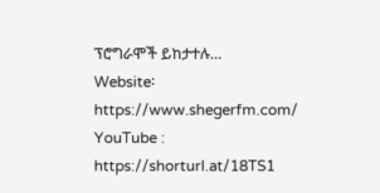ፕሮግራሞች ይከታተሉ…
Website፡ https://www.shegerfm.com/
YouTube : https://shorturl.at/18TS1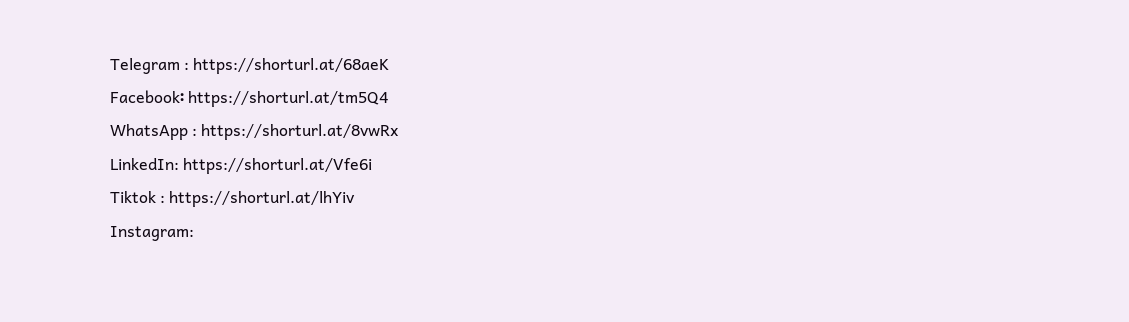Telegram : https://shorturl.at/68aeK
Facebook፡ https://shorturl.at/tm5Q4
WhatsApp : https://shorturl.at/8vwRx
LinkedIn: https://shorturl.at/Vfe6i
Tiktok : https://shorturl.at/lhYiv
Instagram: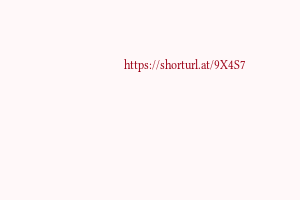https://shorturl.at/9X4S7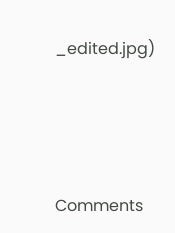_edited.jpg)




Comments